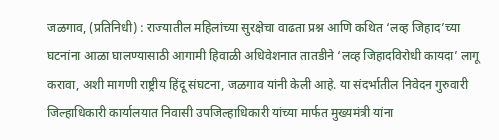जळगाव, (प्रतिनिधी) : राज्यातील महिलांच्या सुरक्षेचा वाढता प्रश्न आणि कथित ‘लव्ह जिहाद’च्या घटनांना आळा घालण्यासाठी आगामी हिवाळी अधिवेशनात तातडीने ‘लव्ह जिहादविरोधी कायदा’ लागू करावा, अशी मागणी राष्ट्रीय हिंदू संघटना, जळगाव यांनी केली आहे. या संदर्भातील निवेदन गुरुवारी जिल्हाधिकारी कार्यालयात निवासी उपजिल्हाधिकारी यांच्या मार्फत मुख्यमंत्री यांना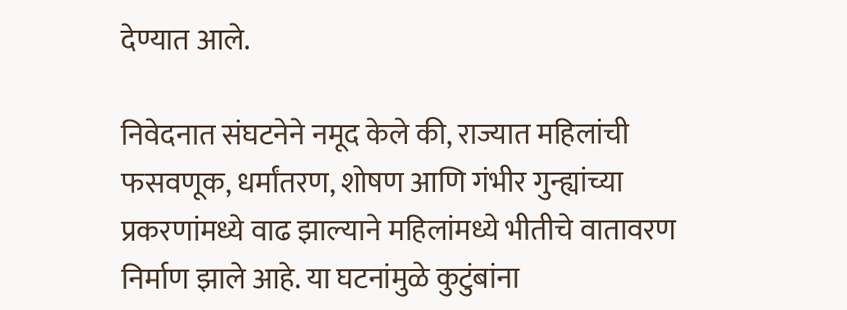देण्यात आले.

निवेदनात संघटनेने नमूद केले की, राज्यात महिलांची फसवणूक, धर्मांतरण, शोषण आणि गंभीर गुन्ह्यांच्या प्रकरणांमध्ये वाढ झाल्याने महिलांमध्ये भीतीचे वातावरण निर्माण झाले आहे. या घटनांमुळे कुटुंबांना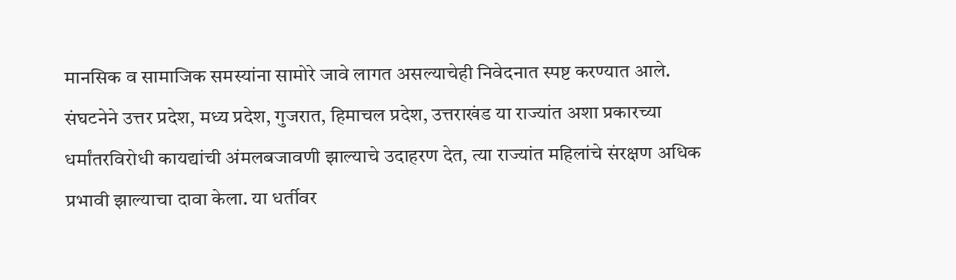मानसिक व सामाजिक समस्यांना सामोरे जावे लागत असल्याचेही निवेदनात स्पष्ट करण्यात आले.
संघटनेने उत्तर प्रदेश, मध्य प्रदेश, गुजरात, हिमाचल प्रदेश, उत्तराखंड या राज्यांत अशा प्रकारच्या धर्मांतरविरोधी कायद्यांची अंमलबजावणी झाल्याचे उदाहरण देत, त्या राज्यांत महिलांचे संरक्षण अधिक प्रभावी झाल्याचा दावा केला. या धर्तीवर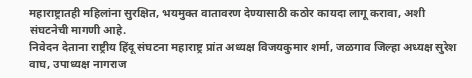महाराष्ट्रातही महिलांना सुरक्षित, भयमुक्त वातावरण देण्यासाठी कठोर कायदा लागू करावा, अशी संघटनेची मागणी आहे.
निवेदन देताना राष्ट्रीय हिंदू संघटना महाराष्ट्र प्रांत अध्यक्ष विजयकुमार शर्मा, जळगाव जिल्हा अध्यक्ष सुरेश वाघ, उपाध्यक्ष नागराज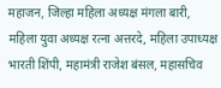महाजन, जिल्हा महिला अध्यक्ष मंगला बारी, महिला युवा अध्यक्ष रत्ना अत्तरदे, महिला उपाध्यक्ष भारती शिंपी, महामंत्री राजेश बंसल, महासचिव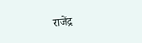राजेंद्र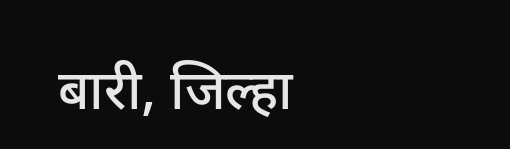बारी, जिल्हा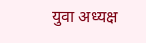युवा अध्यक्ष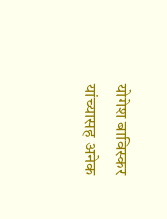योगेश बाविस्कर यांच्यासह अनेक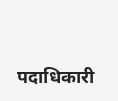पदाधिकारी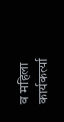व महिला कार्यकर्त्या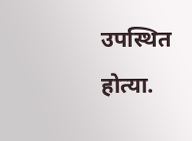उपस्थित होत्या.